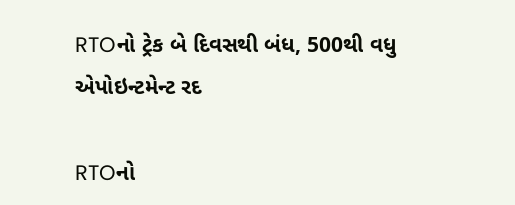RTOનો ટ્રેક બે દિવસથી બંધ, 500થી વધુ એપોઇન્ટમેન્ટ રદ

RTOનો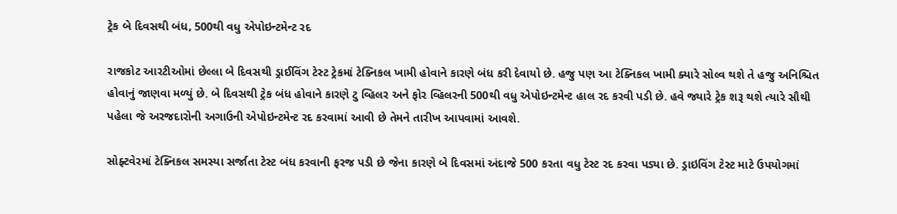ટ્રેક બે દિવસથી બંધ, 500થી વધુ એપોઇન્ટમેન્ટ રદ

રાજકોટ આરટીઓમાં છેલ્લા બે દિવસથી ડ્રાઈવિંગ ટેસ્ટ ટ્રેકમાં ટેક્નિકલ ખામી હોવાને કારણે બંધ કરી દેવાયો છે. હજુ પણ આ ટેક્નિકલ ખામી ક્યારે સોલ્વ થશે તે હજુ અનિશ્ચિત હોવાનું જાણવા મળ્યું છે. બે દિવસથી ટ્રેક બંધ હોવાને કારણે ટુ વ્હિલર અને ફોર વ્હિલરની 500થી વધુ એપોઇન્ટમેન્ટ હાલ રદ કરવી પડી છે. હવે જ્યારે ટ્રેક શરૂ થશે ત્યારે સૌથી પહેલા જે અરજદારોની અગાઉની એપોઇન્ટમેન્ટ રદ કરવામાં આવી છે તેમને તારીખ આપવામાં આવશે.

સોફ્ટવેરમાં ટેક્નિકલ સમસ્યા સર્જાતા ટેસ્ટ બંધ કરવાની ફરજ પડી છે જેના કારણે બે દિવસમાં અંદાજે 500 કરતા વધુ ટેસ્ટ રદ કરવા પડ્યા છે. ડ્રાઇવિંગ ટેસ્ટ માટે ઉપયોગમાં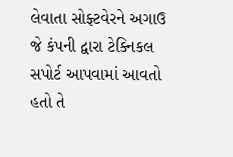લેવાતા સોફ્ટવેરને અગાઉ જે કંપની દ્વારા ટેક્નિકલ સપોર્ટ આપવામાં આવતો હતો તે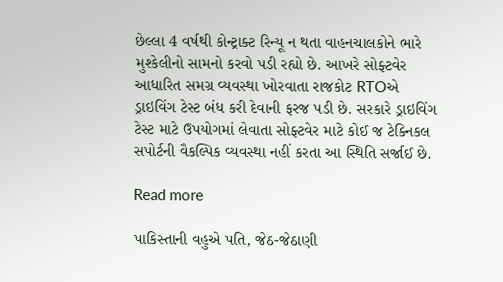છેલ્લા 4 વર્ષથી કોન્ટ્રાક્ટ રિન્યૂ ન થતા વાહનચાલકોને ભારે મુશ્કેલીનો સામનો કરવો પડી રહ્યો છે. આખરે સોફ્ટવેર આધારિત સમગ્ર વ્યવસ્થા ખોરવાતા રાજકોટ RTOએ ડ્રાઇવિંગ ટેસ્ટ બંધ કરી દેવાની ફરજ પડી છે. સરકારે ડ્રાઇવિંગ ટેસ્ટ માટે ઉપયોગમાં લેવાતા સોફ્ટવેર માટે કોઈ જ ટેક્નિકલ સપોર્ટની વૈકલ્પિક વ્યવસ્થા નહીં કરતા આ સ્થિતિ સર્જાઈ છે.

Read more

પાકિસ્તાની વહુએ પતિ, જેઠ-જેઠાણી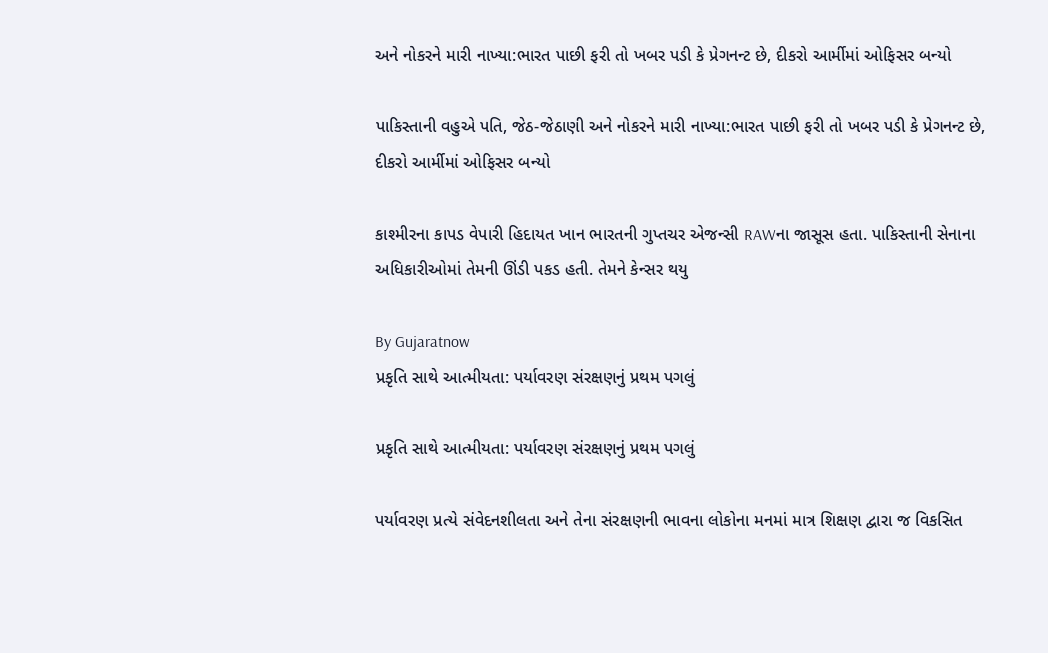અને નોકરને મારી નાખ્યા:ભારત પાછી ફરી તો ખબર પડી કે પ્રેગનન્ટ છે, દીકરો આર્મીમાં ઓફિસર બન્યો

પાકિસ્તાની વહુએ પતિ, જેઠ-જેઠાણી અને નોકરને મારી નાખ્યા:ભારત પાછી ફરી તો ખબર પડી કે પ્રેગનન્ટ છે, દીકરો આર્મીમાં ઓફિસર બન્યો

કાશ્મીરના કાપડ વેપારી હિદાયત ખાન ભારતની ગુપ્તચર એજન્સી RAWના જાસૂસ હતા. પાકિસ્તાની સેનાના અધિકારીઓમાં તેમની ઊંડી પકડ હતી. તેમને કેન્સર થયુ

By Gujaratnow
પ્રકૃતિ સાથે આત્મીયતા: પર્યાવરણ સંરક્ષણનું પ્રથમ પગલું

પ્રકૃતિ સાથે આત્મીયતા: પર્યાવરણ સંરક્ષણનું પ્રથમ પગલું

પર્યાવરણ પ્રત્યે સંવેદનશીલતા અને તેના સંરક્ષણની ભાવના લોકોના મનમાં માત્ર શિક્ષણ દ્વારા જ વિકસિત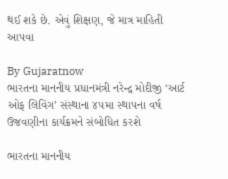થઈ શકે છે. એવું શિક્ષણ, જે માત્ર માહિતી આપવા

By Gujaratnow
ભારતના માનનીય પ્રધાનમંત્રી નરેન્દ્ર મોદીજી ‘આર્ટ ઓફ લિવિંગ’ સંસ્થાના ૪૫મા સ્થાપના વર્ષ ઉજવણીના કાર્યક્રમને સંબોધિત કરશે

ભારતના માનનીય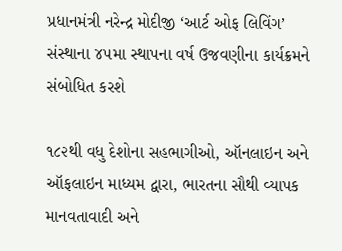પ્રધાનમંત્રી નરેન્દ્ર મોદીજી ‘આર્ટ ઓફ લિવિંગ’ સંસ્થાના ૪૫મા સ્થાપના વર્ષ ઉજવણીના કાર્યક્રમને સંબોધિત કરશે

૧૮૨થી વધુ દેશોના સહભાગીઓ, ઑનલાઇન અને ઑફલાઇન માધ્યમ દ્વારા, ભારતના સૌથી વ્યાપક માનવતાવાદી અને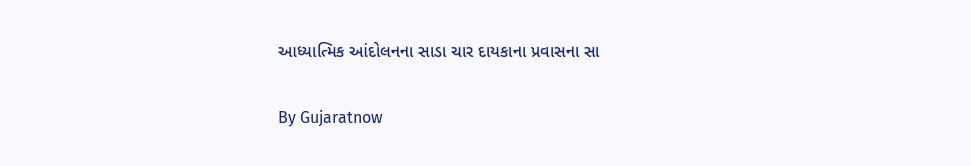આધ્યાત્મિક આંદોલનના સાડા ચાર દાયકાના પ્રવાસના સા

By Gujaratnow